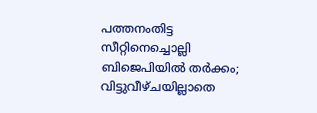പത്തനംതിട്ട സീറ്റിനെച്ചൊല്ലി ബിജെപിയിൽ തർക്കം; വിട്ടുവീഴ്ചയില്ലാതെ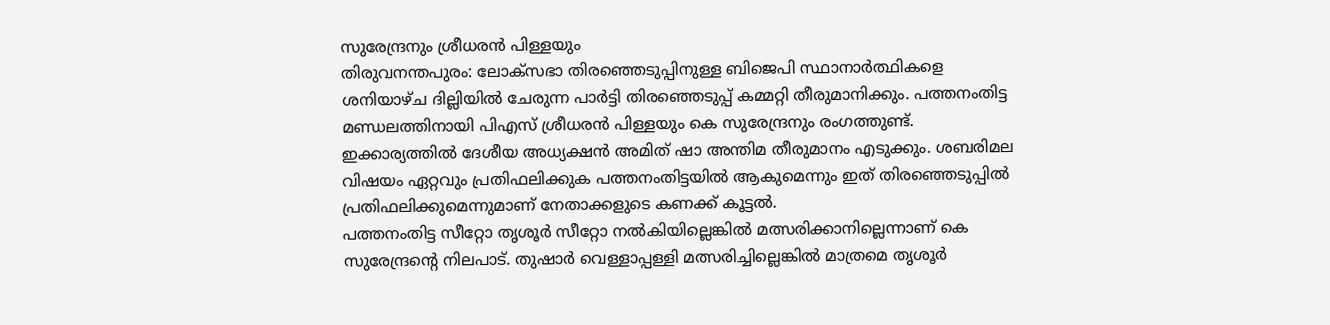സുരേന്ദ്രനും ശ്രീധരൻ പിള്ളയും
തിരുവനന്തപുരം: ലോക്സഭാ തിരഞ്ഞെടുപ്പിനുള്ള ബിജെപി സ്ഥാനാർത്ഥികളെ ശനിയാഴ്ച ദില്ലിയിൽ ചേരുന്ന പാർട്ടി തിരഞ്ഞെടുപ്പ് കമ്മറ്റി തീരുമാനിക്കും. പത്തനംതിട്ട മണ്ഡലത്തിനായി പിഎസ് ശ്രീധരൻ പിള്ളയും കെ സുരേന്ദ്രനും രംഗത്തുണ്ട്. ഇക്കാര്യത്തിൽ ദേശീയ അധ്യക്ഷൻ അമിത് ഷാ അന്തിമ തീരുമാനം എടുക്കും. ശബരിമല വിഷയം ഏറ്റവും പ്രതിഫലിക്കുക പത്തനംതിട്ടയിൽ ആകുമെന്നും ഇത് തിരഞ്ഞെടുപ്പിൽ പ്രതിഫലിക്കുമെന്നുമാണ് നേതാക്കളുടെ കണക്ക് കൂട്ടൽ.
പത്തനംതിട്ട സീറ്റോ തൃശൂർ സീറ്റോ നൽകിയില്ലെങ്കിൽ മത്സരിക്കാനില്ലെന്നാണ് കെ സുരേന്ദ്രന്റെ നിലപാട്. തുഷാർ വെള്ളാപ്പള്ളി മത്സരിച്ചില്ലെങ്കിൽ മാത്രമെ തൃശൂർ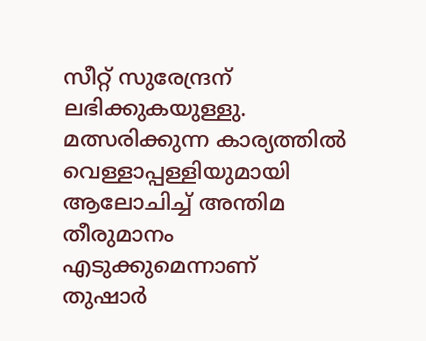സീറ്റ് സുരേന്ദ്രന് ലഭിക്കുകയുള്ളു. മത്സരിക്കുന്ന കാര്യത്തിൽ വെള്ളാപ്പള്ളിയുമായി ആലോചിച്ച് അന്തിമ തീരുമാനം എടുക്കുമെന്നാണ് തുഷാർ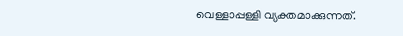വെള്ളാപ്പള്ളി വ്യക്തമാക്കുന്നത്.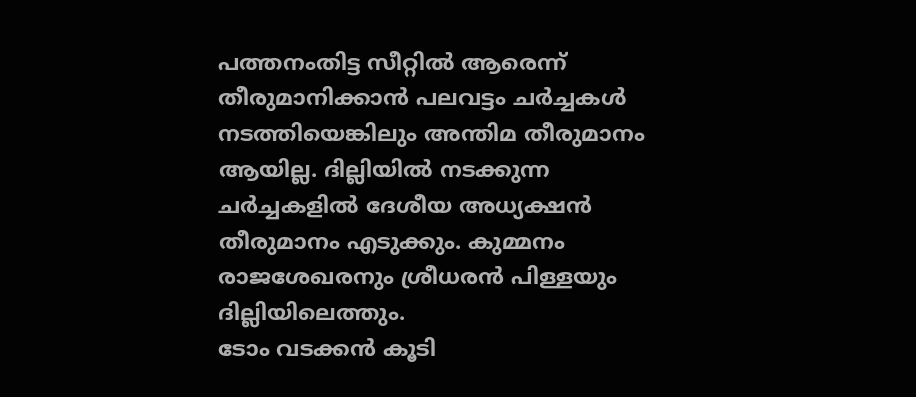പത്തനംതിട്ട സീറ്റിൽ ആരെന്ന് തീരുമാനിക്കാൻ പലവട്ടം ചർച്ചകൾ നടത്തിയെങ്കിലും അന്തിമ തീരുമാനം ആയില്ല. ദില്ലിയിൽ നടക്കുന്ന ചർച്ചകളിൽ ദേശീയ അധ്യക്ഷൻ തീരുമാനം എടുക്കും. കുമ്മനം രാജശേഖരനും ശ്രീധരൻ പിള്ളയും ദില്ലിയിലെത്തും.
ടോം വടക്കൻ കൂടി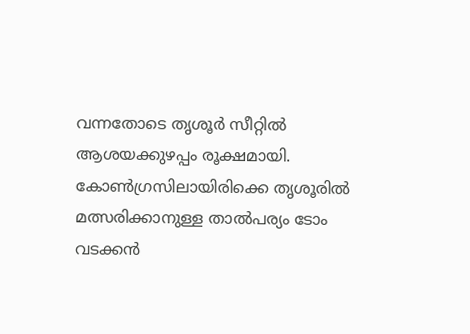വന്നതോടെ തൃശൂർ സീറ്റിൽ ആശയക്കുഴപ്പം രൂക്ഷമായി. കോൺഗ്രസിലായിരിക്കെ തൃശൂരിൽ മത്സരിക്കാനുള്ള താൽപര്യം ടോം വടക്കൻ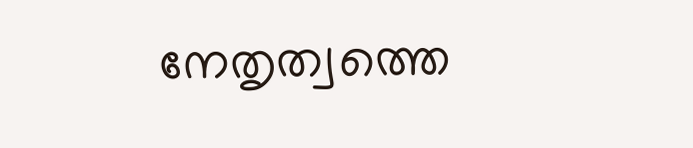നേതൃത്വത്തെ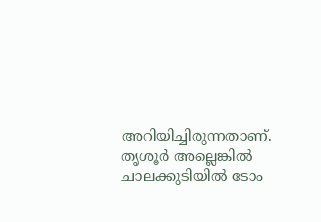അറിയിച്ചിരുന്നതാണ്. തൃശൂർ അല്ലെങ്കിൽ ചാലക്കുടിയിൽ ടോം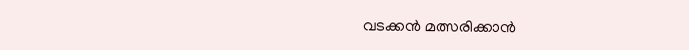വടക്കൻ മത്സരിക്കാൻ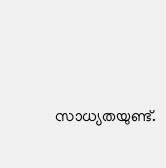സാധ്യതയുണ്ട്.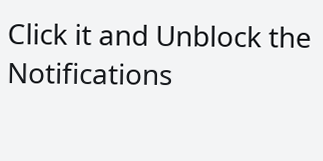Click it and Unblock the Notifications